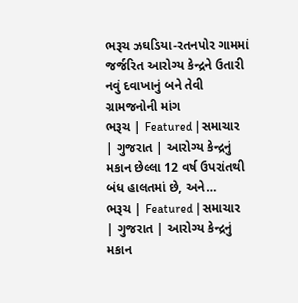ભરૂચ ઝઘડિયા-રતનપોર ગામમાં જર્જરિત આરોગ્ય કેન્દ્રને ઉતારી નવું દવાખાનું બને તેવી ગ્રામજનોની માંગ
ભરૂચ | Featured | સમાચાર | ગુજરાત | આરોગ્ય કેન્દ્રનું મકાન છેલ્લા 12 વર્ષ ઉપરાંતથી બંધ હાલતમાં છે, અને…
ભરૂચ | Featured | સમાચાર | ગુજરાત | આરોગ્ય કેન્દ્રનું મકાન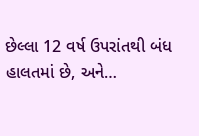છેલ્લા 12 વર્ષ ઉપરાંતથી બંધ હાલતમાં છે, અને…